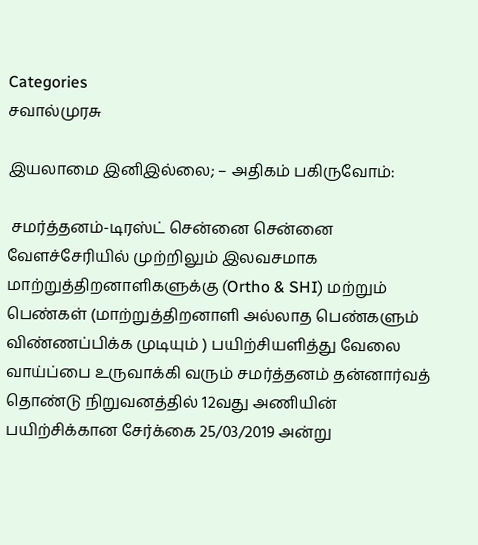Categories
சவால்முரசு

இயலாமை இனிஇல்லை; – அதிகம் பகிருவோம்:

 சமர்த்தனம்-டிரஸ்ட் சென்னை சென்னை வேளச்சேரியில் முற்றிலும் இலவசமாக மாற்றுத்திறனாளிகளுக்கு (Ortho & SHI) மற்றும் பெண்கள் (மாற்றுத்திறனாளி அல்லாத பெண்களும் விண்ணப்பிக்க முடியும் ) பயிற்சியளித்து வேலை வாய்ப்பை உருவாக்கி வரும் சமர்த்தனம் தன்னார்வத் தொண்டு நிறுவனத்தில் 12வது அணியின் பயிற்சிக்கான சேர்க்கை 25/03/2019 அன்று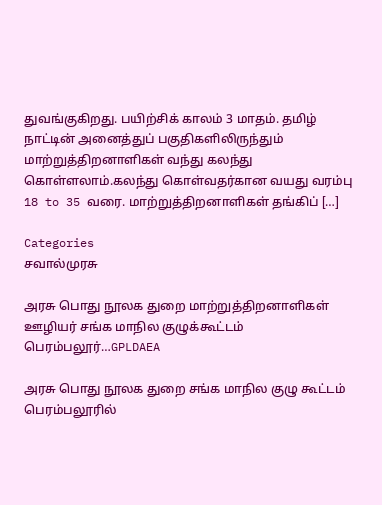துவங்குகிறது. பயிற்சிக் காலம் 3 மாதம். தமிழ் நாட்டின் அனைத்துப் பகுதிகளிலிருந்தும் மாற்றுத்திறனாளிகள் வந்து கலந்து கொள்ளலாம்.கலந்து கொள்வதர்கான வயது வரம்பு 18 to 35 வரை. மாற்றுத்திறனாளிகள் தங்கிப் […]

Categories
சவால்முரசு

அரசு பொது நூலக துறை மாற்றுத்திறனாளிகள் ஊழியர் சங்க மாநில குழுக்கூட்டம் பெரம்பலூர்…GPLDAEA

அரசு பொது நூலக துறை சங்க மாநில குழு கூட்டம் பெரம்பலூரில்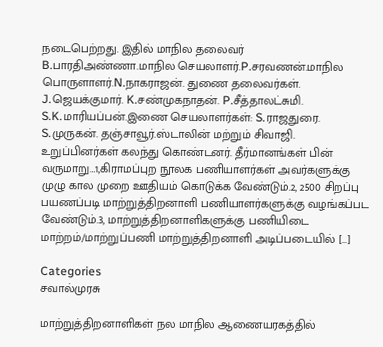நடைபெற்றது. இதில் மாநில தலைவர் B.பாரதிஅண்ணா.மாநில செயலாளர்.P.சரவணன்.மாநில பொருளாளர்.N.நாகராஜன். துணை தலைவர்கள். J.ஜெயக்குமார். K.சண்முகநாதன். P.சீத்தாலட்சுமி. S.K.மாரியப்பன்.இணை செயலாளர்கள்: S.ராஜதுரை. S.முருகன். தஞ்சாவூர்.ஸ்டாலின் மற்றும் சிவாஜி. உறுப்பினர்கள் கலந்து கொண்டனர். தீர்மானங்கள் பின் வருமாறு…1,கிராமப்புற நூலக பணியாளர்கள் அவர்களுக்கு முழு கால முறை ஊதியம் கொடுக்க வேண்டும்.2, 2500 சிறப்பு பயணப்படி மாற்றுத்திறனாளி பணியாளர்களுக்கு வழங்கப்பட வேண்டும்.3, மாற்றுத்திறனாளிகளுக்கு பணியிடை மாற்றம்/மாற்றுப்பணி மாற்றுத்திறனாளி அடிப்படையில் […]

Categories
சவால்முரசு

மாற்றுத்திறனாளிகள் நல மாநில ஆணையரகத்தில்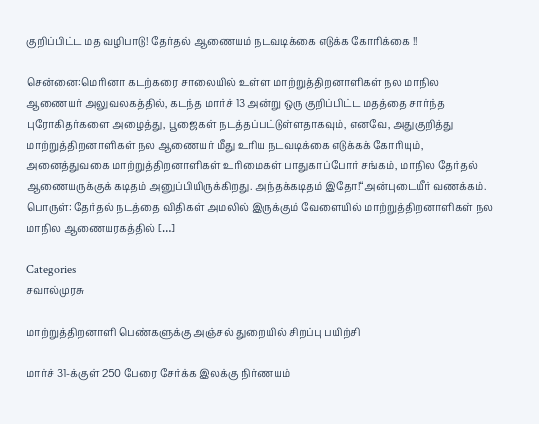குறிப்பிட்ட மத வழிபாடு! தேர்தல் ஆணையம் நடவடிக்கை எடுக்க கோரிக்கை !!

சென்னை:மெரினா கடற்கரை சாலையில் உள்ள மாற்றுத்திறனாளிகள் நல மாநில ஆணையர் அலுவலகத்தில், கடந்த மார்ச் 13 அன்று ஒரு குறிப்பிட்ட மதத்தை சார்ந்த புரோகிதர்களை அழைத்து, பூஜைகள் நடத்தப்பட்டுள்ளதாகவும், எனவே, அதுகுறித்து மாற்றுத்திறனாளிகள் நல ஆணையர் மீது உரிய நடவடிக்கை எடுக்கக் கோரியும், அனைத்துவகை மாற்றுத்திறனாளிகள் உரிமைகள் பாதுகாப்போர் சங்கம், மாநில தேர்தல் ஆணையருக்குக் கடிதம் அனுப்பியிருக்கிறது. அந்தக்கடிதம் இதோ!“அன்புடையீர் வணக்கம். பொருள்: தேர்தல் நடத்தை விதிகள் அமலில் இருக்கும் வேளையில் மாற்றுத்திறனாளிகள் நல மாநில ஆணையரகத்தில் […]

Categories
சவால்முரசு

மாற்றுத்திறனாளி பெண்களுக்கு அஞ்சல் துறையில் சிறப்பு பயிற்சி

மார்ச் 31-க்குள் 250 பேரை சேர்க்க இலக்கு நிர்ணயம்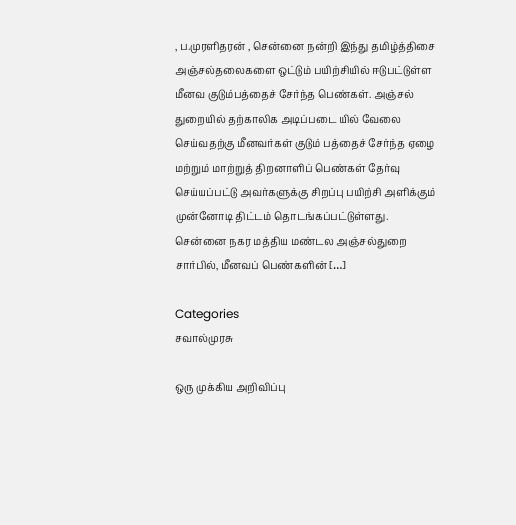, ப.முரளிதரன் , சென்னை நன்றி இந்து தமிழ்த்திசை அஞ்சல்தலைகளை ஒட்டும் பயிற்சியில் ஈடுபட்டுள்ள மீனவ குடும்பத்தைச் சேர்ந்த பெண்கள். அஞ்சல் துறையில் தற்காலிக அடிப்படை யில் வேலை செய்வதற்கு மீனவர்கள் குடும் பத்தைச் சேர்ந்த ஏழை மற்றும் மாற்றுத் திறனாளிப் பெண்கள் தேர்வு செய்யப்பட்டு அவர்களுக்கு சிறப்பு பயிற்சி அளிக்கும் முன்னோடி திட்டம் தொடங்கப்பட்டுள்ளது. சென்னை நகர மத்திய மண்டல அஞ்சல்துறை சார்பில், மீனவப் பெண்களின் […]

Categories
சவால்முரசு

ஒரு முக்கிய அறிவிப்பு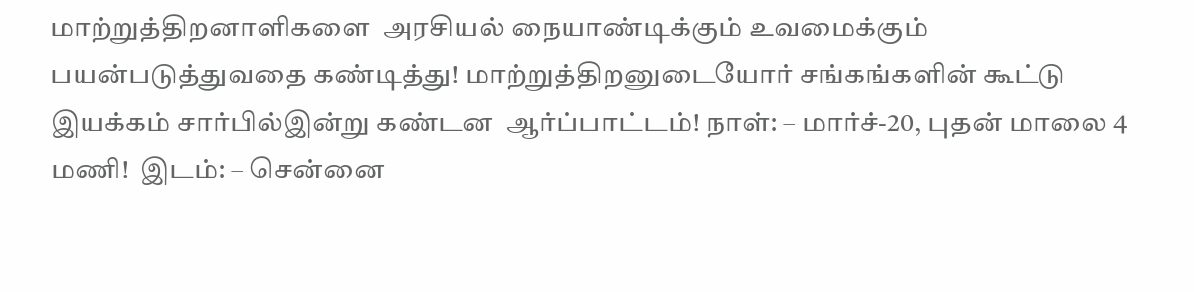மாற்றுத்திறனாளிகளை  அரசியல் நையாண்டிக்கும் உவமைக்கும் பயன்படுத்துவதை கண்டித்து! மாற்றுத்திறனுடையோர் சங்கங்களின் கூட்டு இயக்கம் சார்பில்இன்று கண்டன  ஆர்ப்பாட்டம்! நாள்: – மார்ச்-20, புதன் மாலை 4 மணி!  இடம்: – சென்னை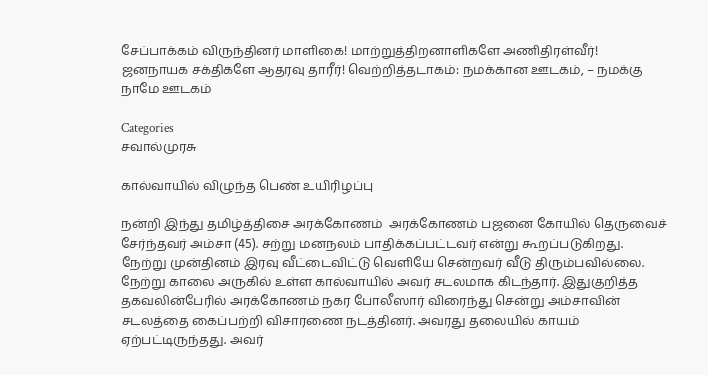சேப்பாக்கம் விருந்தினர் மாளிகை! மாற்றுத்திறனாளிகளே அணிதிரள்வீர்!   ஜனநாயக சக்திகளே ஆதரவு தாரீர்! வெற்றித்தடாகம்: நமக்கான ஊடகம், – நமக்கு நாமே ஊடகம்

Categories
சவால்முரசு

கால்வாயில் விழுந்த பெண் உயிரிழப்பு

நன்றி இந்து தமிழ்த்திசை அரக்கோணம்  அரக்கோணம் பஜனை கோயில் தெருவைச் சேர்ந்தவர் அம்சா (45). சற்று மனநலம் பாதிக்கப்பட்டவர் என்று கூறப்படுகிறது. நேற்று முன்தினம் இரவு வீட்டைவிட்டு வெளியே சென்றவர் வீடு திரும்பவில்லை. நேற்று காலை அருகில் உள்ள கால்வாயில் அவர் சடலமாக கிடந்தார். இதுகுறித்த தகவலின்பேரில் அரக்கோணம் நகர போலீஸார் விரைந்து சென்று அம்சாவின் சடலத்தை கைப்பற்றி விசாரணை நடத்தினர். அவரது தலையில் காயம் ஏற்பட்டிருந்தது. அவர்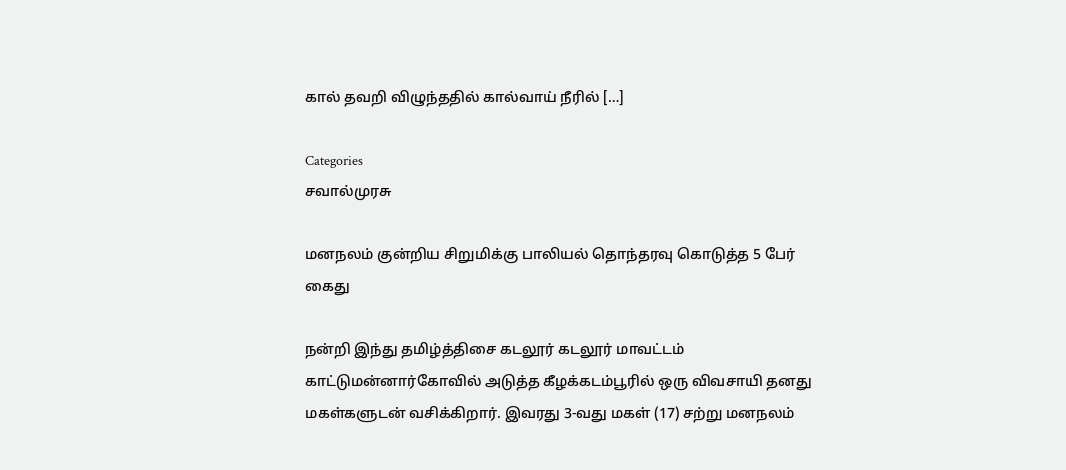கால் தவறி விழுந்ததில் கால்வாய் நீரில் […]

Categories
சவால்முரசு

மனநலம் குன்றிய சிறுமிக்கு பாலியல் தொந்தரவு கொடுத்த 5 பேர் கைது

நன்றி இந்து தமிழ்த்திசை கடலூர் கடலூர் மாவட்டம் காட்டுமன்னார்கோவில் அடுத்த கீழக்கடம்பூரில் ஒரு விவசாயி தனது மகள்களுடன் வசிக்கிறார். இவரது 3-வது மகள் (17) சற்று மனநலம்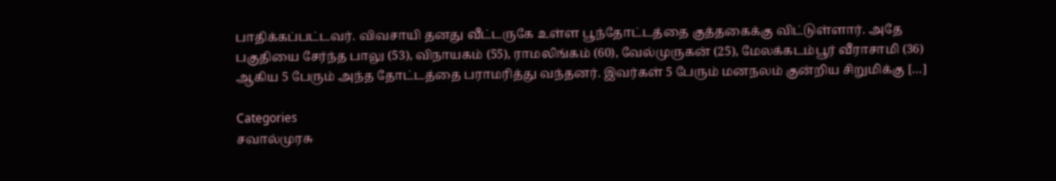பாதிக்கப்பட்டவர். விவசாயி தனது வீட்டருகே உள்ள பூந்தோட்டத்தை குத்தகைக்கு விட்டுள்ளார். அதே பகுதியை சேர்ந்த பாலு (53), விநாயகம் (55), ராமலிங்கம் (60), வேல்முருகன் (25), மேலக்கடம்பூர் வீராசாமி (36) ஆகிய 5 பேரும் அந்த தோட்டத்தை பராமரித்து வந்தனர். இவர்கள் 5 பேரும் மனநலம் குன்றிய சிறுமிக்கு […]

Categories
சவால்முரசு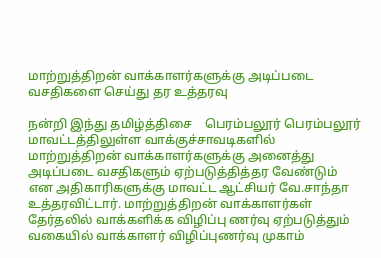மாற்றுத்திறன் வாக்காளர்களுக்கு அடிப்படை வசதிகளை செய்து தர உத்தரவு

நன்றி இந்து தமிழ்த்திசை    பெரம்பலூர் பெரம்பலூர் மாவட்டத்திலுள்ள வாக்குச்சாவடிகளில் மாற்றுத்திறன் வாக்காளர்களுக்கு அனைத்து அடிப்படை வசதிகளும் ஏற்படுத்தித்தர வேண்டும் என அதிகாரிகளுக்கு மாவட்ட ஆட்சியர் வே.சாந்தா உத்தரவிட்டார். மாற்றுத்திறன் வாக்காளர்கள் தேர்தலில் வாக்களிக்க விழிப்பு ணர்வு ஏற்படுத்தும் வகையில் வாக்காளர் விழிப்புணர்வு முகாம்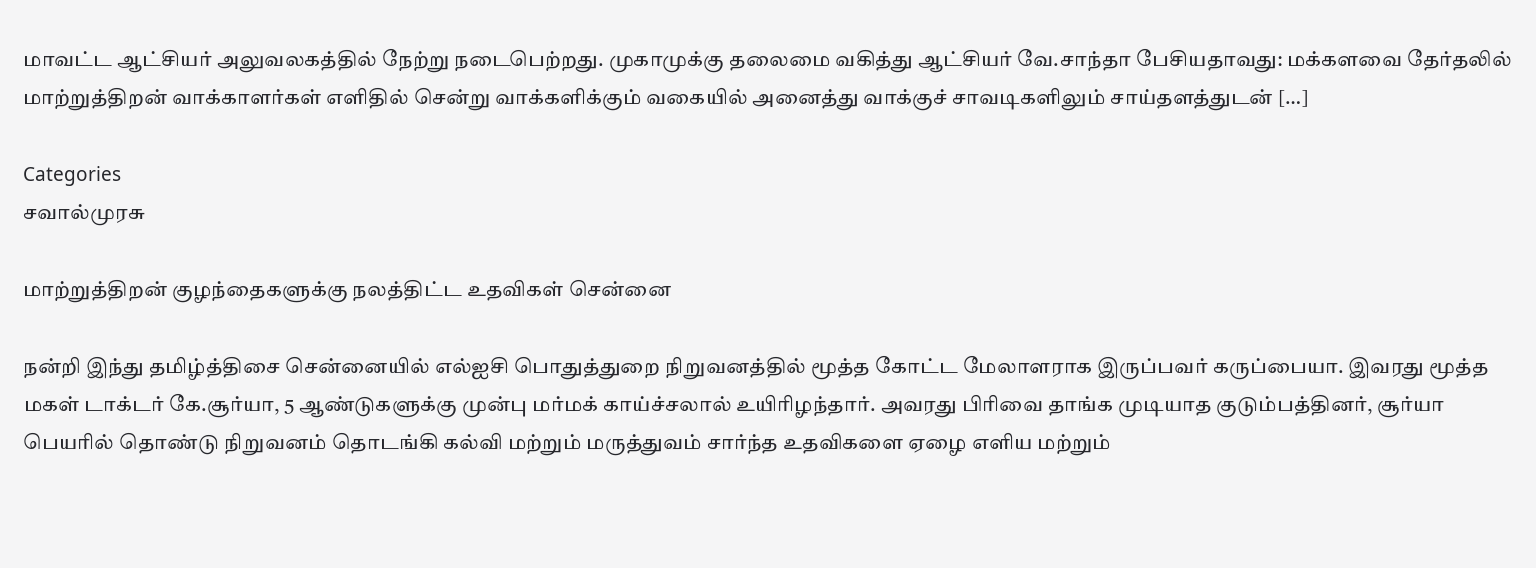மாவட்ட ஆட்சியர் அலுவலகத்தில் நேற்று நடைபெற்றது. முகாமுக்கு தலைமை வகித்து ஆட்சியர் வே.சாந்தா பேசியதாவது: மக்களவை தேர்தலில் மாற்றுத்திறன் வாக்காளர்கள் எளிதில் சென்று வாக்களிக்கும் வகையில் அனைத்து வாக்குச் சாவடிகளிலும் சாய்தளத்துடன் […]

Categories
சவால்முரசு

மாற்றுத்திறன் குழந்தைகளுக்கு நலத்திட்ட உதவிகள் சென்னை

நன்றி இந்து தமிழ்த்திசை சென்னையில் எல்ஐசி பொதுத்துறை நிறுவனத்தில் மூத்த கோட்ட மேலாளராக இருப்பவர் கருப்பையா. இவரது மூத்த மகள் டாக்டர் கே.சூர்யா, 5 ஆண்டுகளுக்கு முன்பு மர்மக் காய்ச்சலால் உயிரிழந்தார். அவரது பிரிவை தாங்க முடியாத குடும்பத்தினர், சூர்யா பெயரில் தொண்டு நிறுவனம் தொடங்கி கல்வி மற்றும் மருத்துவம் சார்ந்த உதவிகளை ஏழை எளிய மற்றும்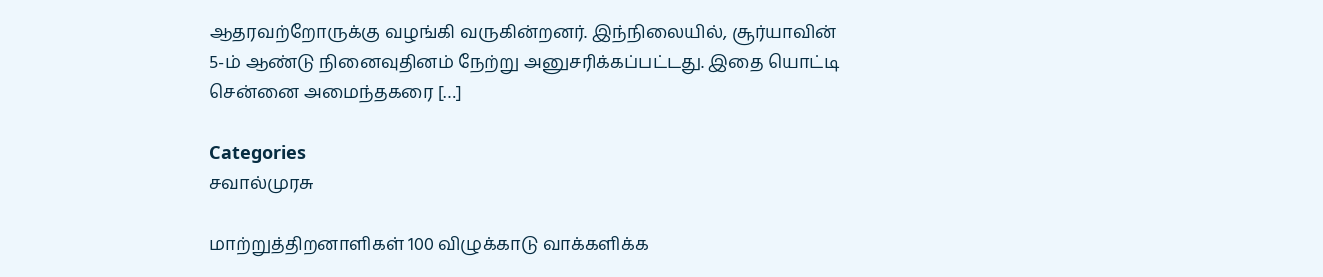ஆதரவற்றோருக்கு வழங்கி வருகின்றனர். இந்நிலையில், சூர்யாவின் 5-ம் ஆண்டு நினைவுதினம் நேற்று அனுசரிக்கப்பட்டது. இதை யொட்டி சென்னை அமைந்தகரை […]

Categories
சவால்முரசு

மாற்றுத்திறனாளிகள் 100 விழுக்காடு வாக்களிக்க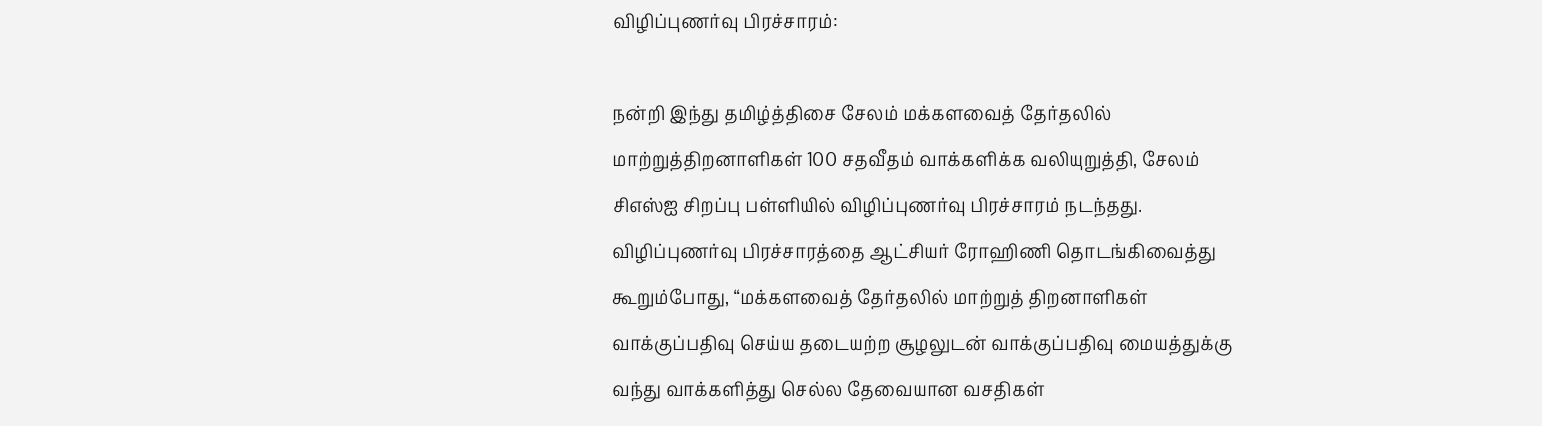விழிப்புணர்வு பிரச்சாரம்:

நன்றி இந்து தமிழ்த்திசை சேலம் மக்களவைத் தேர்தலில் மாற்றுத்திறனாளிகள் 100 சதவீதம் வாக்களிக்க வலியுறுத்தி, சேலம் சிஎஸ்ஐ சிறப்பு பள்ளியில் விழிப்புணர்வு பிரச்சாரம் நடந்தது. விழிப்புணர்வு பிரச்சாரத்தை ஆட்சியர் ரோஹிணி தொடங்கிவைத்து கூறும்போது, “மக்களவைத் தேர்தலில் மாற்றுத் திறனாளிகள் வாக்குப்பதிவு செய்ய தடையற்ற சூழலுடன் வாக்குப்பதிவு மையத்துக்கு வந்து வாக்களித்து செல்ல தேவையான வசதிகள்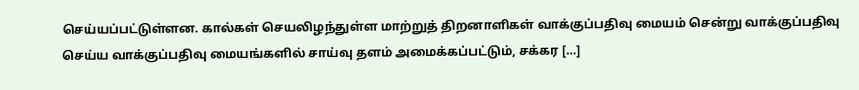செய்யப்பட்டுள்ளன. கால்கள் செயலிழந்துள்ள மாற்றுத் திறனாளிகள் வாக்குப்பதிவு மையம் சென்று வாக்குப்பதிவு செய்ய வாக்குப்பதிவு மையங்களில் சாய்வு தளம் அமைக்கப்பட்டும், சக்கர […]